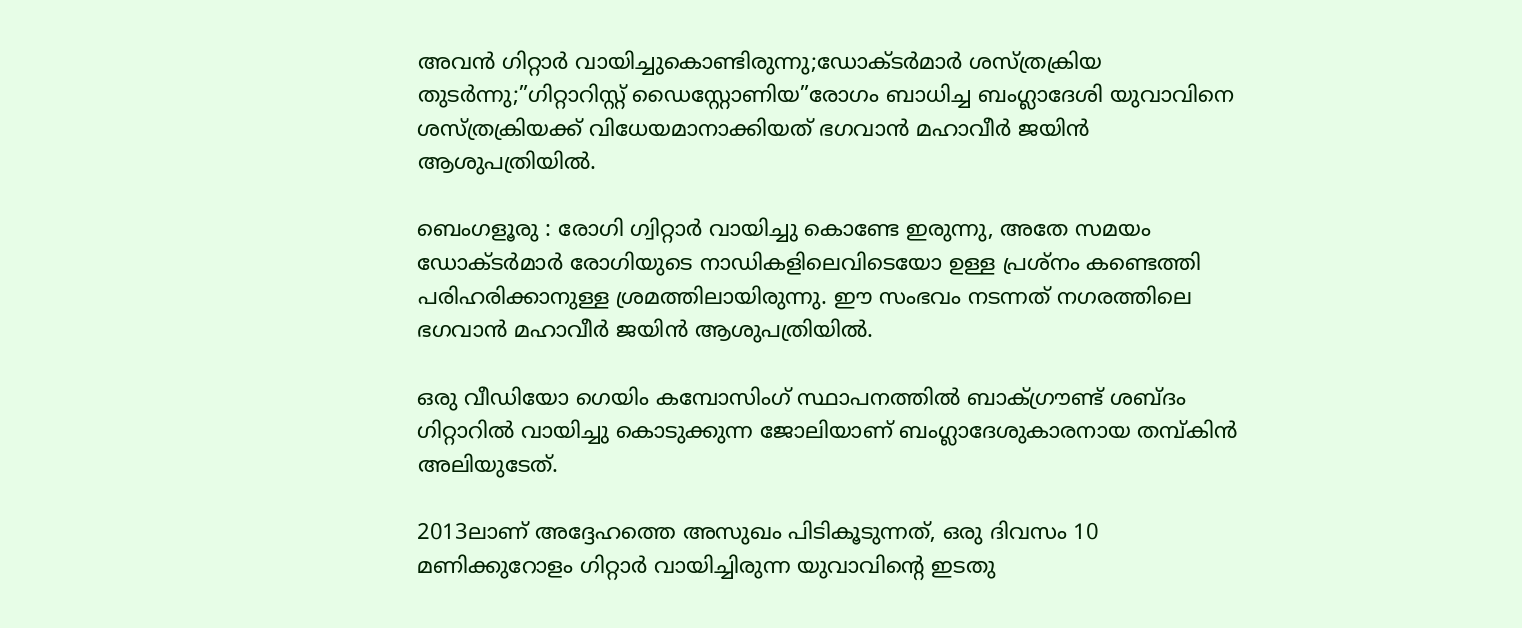അവൻ ഗിറ്റാർ വായിച്ചുകൊണ്ടിരുന്നു;ഡോക്ടർമാർ ശസ്ത്രക്രിയ തുടർന്നു;”ഗിറ്റാറിസ്റ്റ് ഡൈസ്റ്റോണിയ”രോഗം ബാധിച്ച ബംഗ്ലാദേശി യുവാവിനെ ശസ്ത്രക്രിയക്ക് വിധേയമാനാക്കിയത് ഭഗവാൻ മഹാവീർ ജയിൻ ആശുപത്രിയിൽ.

ബെംഗളൂരു : രോഗി ഗ്വിറ്റാർ വായിച്ചു കൊണ്ടേ ഇരുന്നു, അതേ സമയം ഡോക്ടർമാർ രോഗിയുടെ നാഡികളിലെവിടെയോ ഉള്ള പ്രശ്നം കണ്ടെത്തി പരിഹരിക്കാനുള്ള ശ്രമത്തിലായിരുന്നു. ഈ സംഭവം നടന്നത് നഗരത്തിലെ ഭഗവാൻ മഹാവീർ ജയിൻ ആശുപത്രിയിൽ.

ഒരു വീഡിയോ ഗെയിം കമ്പോസിംഗ് സ്ഥാപനത്തിൽ ബാക്ഗ്രൗണ്ട് ശബ്ദം ഗിറ്റാറിൽ വായിച്ചു കൊടുക്കുന്ന ജോലിയാണ് ബംഗ്ലാദേശുകാരനായ തമ്പ്കിൻ അലിയുടേത്.

2013ലാണ് അദ്ദേഹത്തെ അസുഖം പിടികൂടുന്നത്, ഒരു ദിവസം 10 മണിക്കുറോളം ഗിറ്റാർ വായിച്ചിരുന്ന യുവാവിന്റെ ഇടതു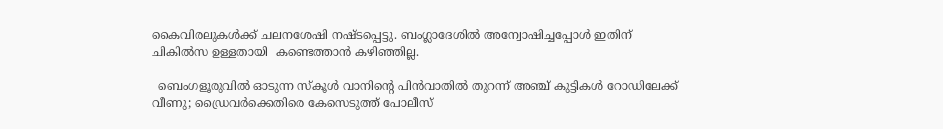കൈവിരലുകൾക്ക് ചലനശേഷി നഷ്ടപ്പെട്ടു. ബംഗ്ലാദേശിൽ അന്വോഷിച്ചപ്പോൾ ഇതിന് ചികിൽസ ഉള്ളതായി  കണ്ടെത്താൻ കഴിഞ്ഞില്ല.

  ബെംഗളൂരുവിൽ ഓടുന്ന സ്‌കൂൾ വാനിന്റെ പിൻവാതിൽ തുറന്ന് അഞ്ച് കുട്ടികൾ റോഡിലേക്ക് വീണു; ഡ്രൈവർക്കെതിരെ കേസെടുത്ത് പോലീസ്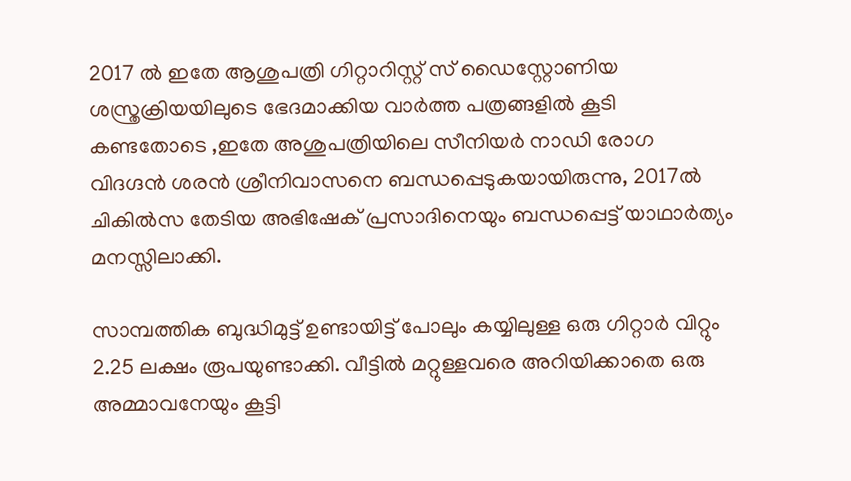2017 ൽ ഇതേ ആശുപത്രി ഗിറ്റാറിസ്റ്റ് സ് ഡൈസ്റ്റോണിയ ശസ്ത്രക്രിയയിലുടെ ഭേദമാക്കിയ വാർത്ത പത്രങ്ങളിൽ കൂടി കണ്ടതോടെ ,ഇതേ അശുപത്രിയിലെ സീനിയർ നാഡി രോഗ വിദഗ്ദൻ ശരൻ ശ്രീനിവാസനെ ബന്ധപ്പെടുകയായിരുന്നു, 2017ൽ ചികിൽസ തേടിയ അഭിഷേക് പ്രസാദിനെയും ബന്ധപ്പെട്ട് യാഥാർത്യം മനസ്സിലാക്കി.

സാമ്പത്തിക ബുദ്ധിമുട്ട് ഉണ്ടായിട്ട് പോലും കയ്യിലുള്ള ഒരു ഗിറ്റാർ വിറ്റും 2.25 ലക്ഷം രൂപയുണ്ടാക്കി. വീട്ടിൽ മറ്റുള്ളവരെ അറിയിക്കാതെ ഒരു അമ്മാവനേയും കൂട്ടി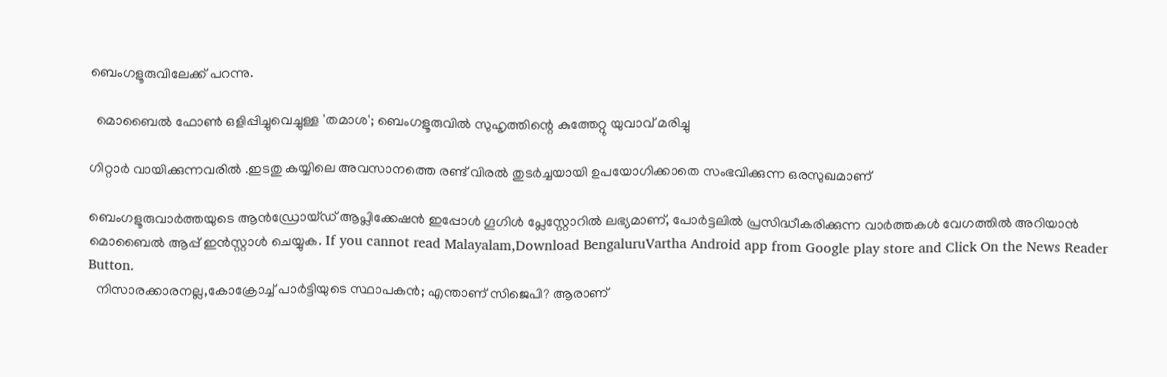ബെംഗളൂരുവിലേക്ക് പറന്നു.

  മൊബൈൽ ഫോൺ ഒളിപ്പിച്ചുവെച്ചുള്ള 'തമാശ'; ബെംഗളൂരുവിൽ സുഹൃത്തിന്റെ കുത്തേറ്റു യുവാവ് മരിച്ചു

ഗിറ്റാർ വായിക്കുന്നവരിൽ .ഇടതു കയ്യിലെ അവസാനത്തെ രണ്ട് വിരൽ തുടർച്ചയായി ഉപയോഗിക്കാതെ സംഭവിക്കുന്ന ഒരസുഖമാണ്

ബെംഗളൂരുവാർത്തയുടെ ആൻഡ്രോയ്ഡ് ആപ്ലിക്കേഷൻ ഇപ്പോൾ ഗൂഗിൾ പ്ലേസ്റ്റോറിൽ ലഭ്യമാണ്, പോർട്ടലിൽ പ്രസിദ്ധീകരിക്കുന്ന വാർത്തകൾ വേഗത്തിൽ അറിയാൻ മൊബൈൽ ആപ്പ് ഇൻസ്റ്റാൾ ചെയ്യുക. If you cannot read Malayalam,Download BengaluruVartha Android app from Google play store and Click On the News Reader Button.
  നിസാരക്കാരനല്ല,കോക്രോച്ച് പാർട്ടിയുടെ സ്ഥാപകൻ; എന്താണ് സിജെപി? ആരാണ്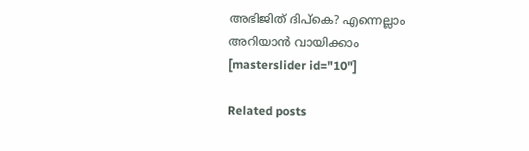അഭിജിത് ദിപ്കെ? എന്നെല്ലാം അറിയാൻ വായിക്കാം
[masterslider id="10"]

Related posts